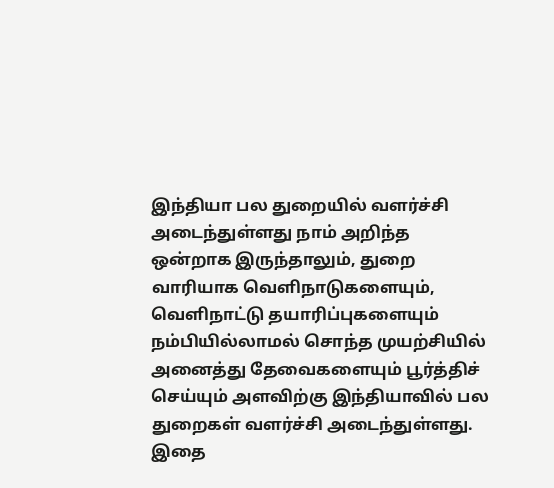இந்தியா பல துறையில் வளர்ச்சி அடைந்துள்ளது நாம் அறிந்த ஒன்றாக இருந்தாலும், துறை வாரியாக வெளிநாடுகளையும், வெளிநாட்டு தயாரிப்புகளையும் நம்பியில்லாமல் சொந்த முயற்சியில் அனைத்து தேவைகளையும் பூர்த்திச் செய்யும் அளவிற்கு இந்தியாவில் பல துறைகள் வளர்ச்சி அடைந்துள்ளது.
இதை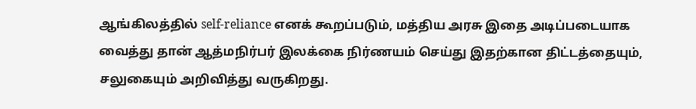ஆங்கிலத்தில் self-reliance எனக் கூறப்படும், மத்திய அரசு இதை அடிப்படையாக வைத்து தான் ஆத்மநிர்பர் இலக்கை நிர்ணயம் செய்து இதற்கான திட்டத்தையும், சலுகையும் அறிவித்து வருகிறது.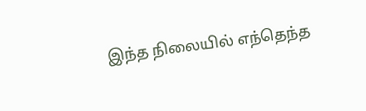இந்த நிலையில் எந்தெந்த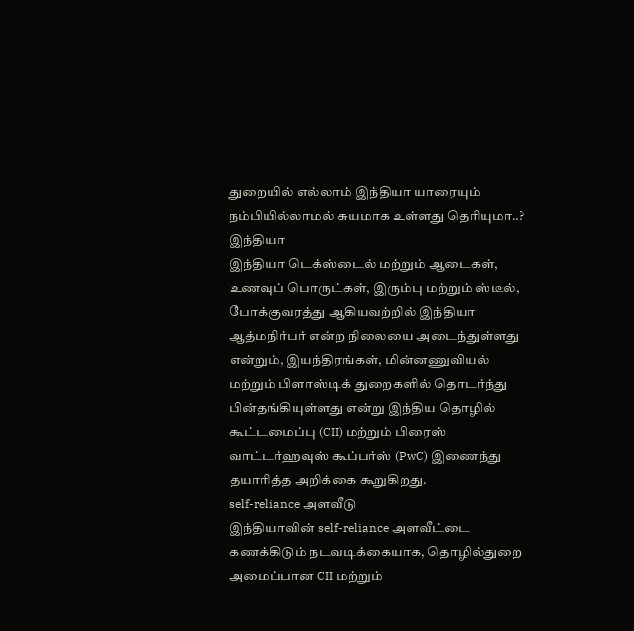துறையில் எல்லாம் இந்தியா யாரையும் நம்பியில்லாமல் சுயமாக உள்ளது தெரியுமா..?
இந்தியா
இந்தியா டெக்ஸ்டைல் மற்றும் ஆடைகள், உணவுப் பொருட்கள், இரும்பு மற்றும் ஸ்டீல், போக்குவரத்து ஆகியவற்றில் இந்தியா ஆத்மநிர்பர் என்ற நிலையை அடைந்துள்ளது என்றும், இயந்திரங்கள், மின்னணுவியல் மற்றும் பிளாஸ்டிக் துறைகளில் தொடர்ந்து பின்தங்கியுள்ளது என்று இந்திய தொழில் கூட்டமைப்பு (CII) மற்றும் பிரைஸ் வாட்டர்ஹவுஸ் கூப்பர்ஸ் (PwC) இணைந்து தயாரித்த அறிக்கை கூறுகிறது.
self-reliance அளவீடு
இந்தியாவின் self-reliance அளவீட்டை கணக்கிடும் நடவடிக்கையாக, தொழில்துறை அமைப்பான CII மற்றும்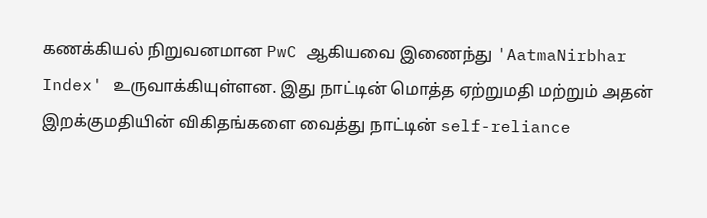கணக்கியல் நிறுவனமான PwC ஆகியவை இணைந்து 'AatmaNirbhar Index' உருவாக்கியுள்ளன. இது நாட்டின் மொத்த ஏற்றுமதி மற்றும் அதன் இறக்குமதியின் விகிதங்களை வைத்து நாட்டின் self-reliance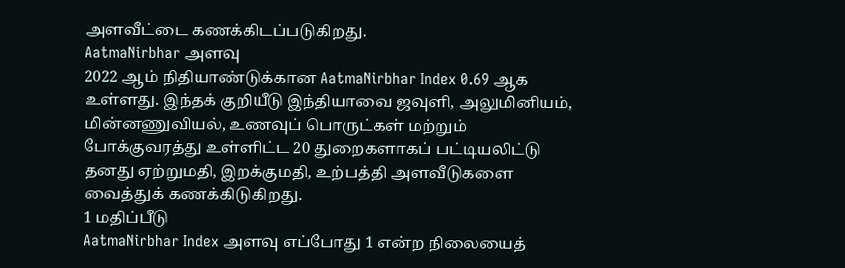அளவீட்டை கணக்கிடப்படுகிறது.
AatmaNirbhar அளவு
2022 ஆம் நிதியாண்டுக்கான AatmaNirbhar Index 0.69 ஆக உள்ளது. இந்தக் குறியீடு இந்தியாவை ஜவுளி, அலுமினியம், மின்னணுவியல், உணவுப் பொருட்கள் மற்றும் போக்குவரத்து உள்ளிட்ட 20 துறைகளாகப் பட்டியலிட்டு தனது ஏற்றுமதி, இறக்குமதி, உற்பத்தி அளவீடுகளை வைத்துக் கணக்கிடுகிறது.
1 மதிப்பீடு
AatmaNirbhar Index அளவு எப்போது 1 என்ற நிலையைத்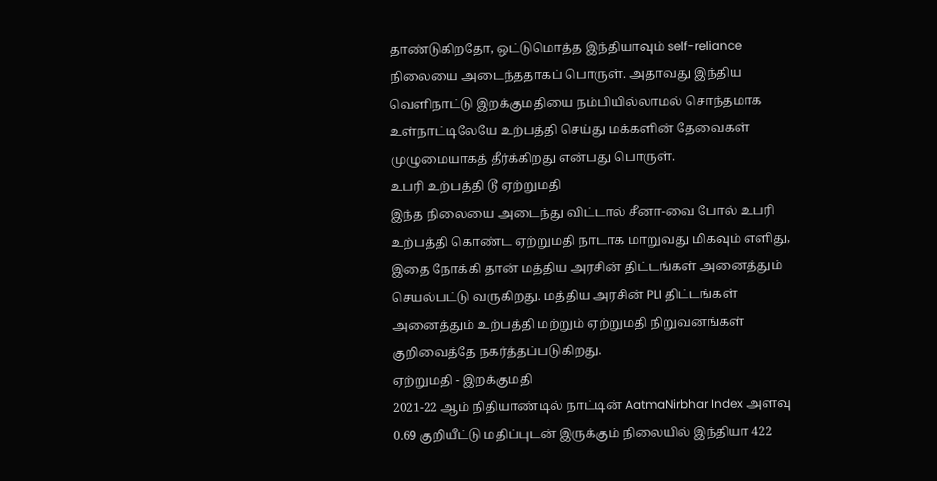தாண்டுகிறதோ, ஒட்டுமொத்த இந்தியாவும் self-reliance நிலையை அடைந்ததாகப் பொருள். அதாவது இந்திய வெளிநாட்டு இறக்குமதியை நம்பியில்லாமல் சொந்தமாக உள்நாட்டிலேயே உற்பத்தி செய்து மக்களின் தேவைகள் முழுமையாகத் தீர்க்கிறது என்பது பொருள்.
உபரி உற்பத்தி டூ ஏற்றுமதி
இந்த நிலையை அடைந்து விட்டால் சீனா-வை போல் உபரி உற்பத்தி கொண்ட ஏற்றுமதி நாடாக மாறுவது மிகவும் எளிது, இதை நோக்கி தான் மத்திய அரசின் திட்டங்கள் அனைத்தும் செயல்பட்டு வருகிறது. மத்திய அரசின் PLI திட்டங்கள் அனைத்தும் உற்பத்தி மற்றும் ஏற்றுமதி நிறுவனங்கள் குறிவைத்தே நகர்த்தப்படுகிறது.
ஏற்றுமதி - இறக்குமதி
2021-22 ஆம் நிதியாண்டில் நாட்டின் AatmaNirbhar Index அளவு 0.69 குறியீட்டு மதிப்புடன் இருக்கும் நிலையில் இந்தியா 422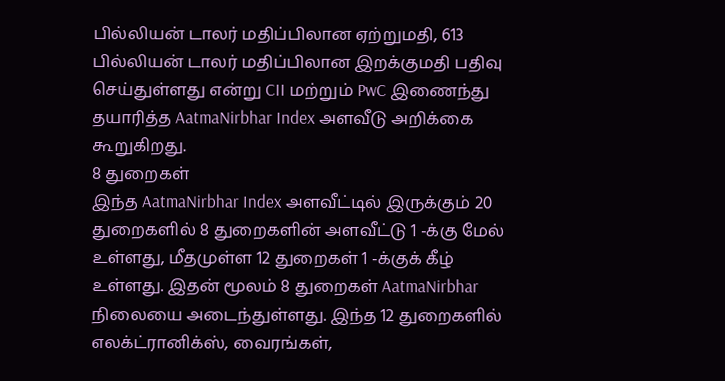பில்லியன் டாலர் மதிப்பிலான ஏற்றுமதி, 613 பில்லியன் டாலர் மதிப்பிலான இறக்குமதி பதிவு செய்துள்ளது என்று CII மற்றும் PwC இணைந்து தயாரித்த AatmaNirbhar Index அளவீடு அறிக்கை கூறுகிறது.
8 துறைகள்
இந்த AatmaNirbhar Index அளவீட்டில் இருக்கும் 20 துறைகளில் 8 துறைகளின் அளவீட்டு 1 -க்கு மேல் உள்ளது, மீதமுள்ள 12 துறைகள் 1 -க்குக் கீழ் உள்ளது. இதன் மூலம் 8 துறைகள் AatmaNirbhar நிலையை அடைந்துள்ளது. இந்த 12 துறைகளில் எலக்ட்ரானிக்ஸ், வைரங்கள்,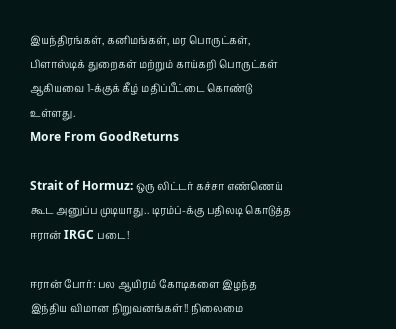இயந்திரங்கள், கனிமங்கள், மர பொருட்கள், பிளாஸ்டிக் துறைகள் மற்றும் காய்கறி பொருட்கள் ஆகியவை 1-க்குக் கீழ் மதிப்பீட்டை கொண்டு உள்ளது.
More From GoodReturns

Strait of Hormuz: ஒரு லிட்டர் கச்சா எண்ணெய் கூட அனுப்ப முடியாது.. டிரம்ப்-க்கு பதிலடி கொடுத்த ஈரான் IRGC படை!

ஈரான் போர்: பல ஆயிரம் கோடிகளை இழந்த இந்திய விமான நிறுவனங்கள்!! நிலைமை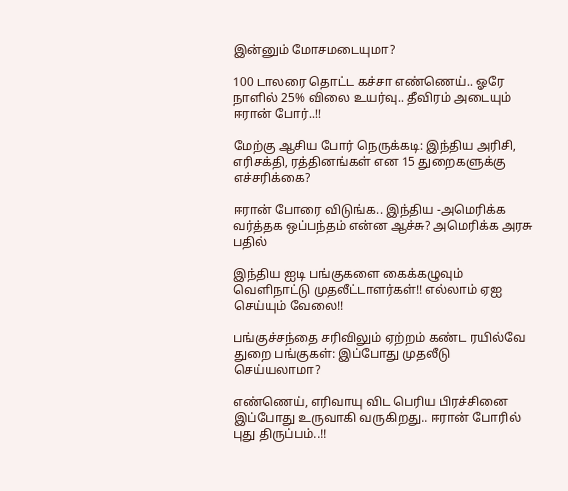இன்னும் மோசமடையுமா?

100 டாலரை தொட்ட கச்சா எண்ணெய்.. ஓரே நாளில் 25% விலை உயர்வு.. தீவிரம் அடையும் ஈரான் போர்..!!

மேற்கு ஆசிய போர் நெருக்கடி: இந்திய அரிசி, எரிசக்தி, ரத்தினங்கள் என 15 துறைகளுக்கு எச்சரிக்கை?

ஈரான் போரை விடுங்க.. இந்திய -அமெரிக்க வர்த்தக ஒப்பந்தம் என்ன ஆச்சு? அமெரிக்க அரசு பதில்

இந்திய ஐடி பங்குகளை கைக்கழுவும் வெளிநாட்டு முதலீட்டாளர்கள்!! எல்லாம் ஏஐ செய்யும் வேலை!!

பங்குச்சந்தை சரிவிலும் ஏற்றம் கண்ட ரயில்வே துறை பங்குகள்: இப்போது முதலீடு செய்யலாமா?

எண்ணெய், எரிவாயு விட பெரிய பிரச்சினை இப்போது உருவாகி வருகிறது.. ஈரான் போரில் புது திருப்பம்..!!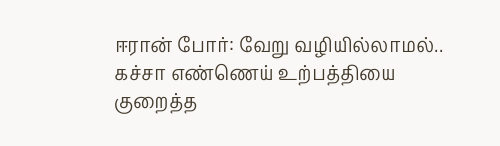ஈரான் போர்: வேறு வழியில்லாமல்.. கச்சா எண்ணெய் உற்பத்தியை குறைத்த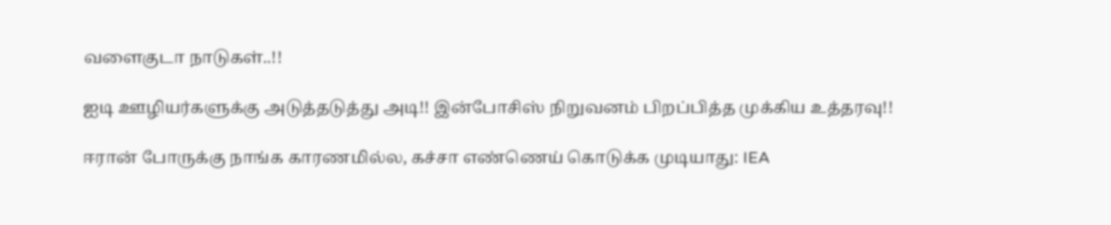வளைகுடா நாடுகள்..!!

ஐடி ஊழியர்களுக்கு அடுத்தடுத்து அடி!! இன்போசிஸ் நிறுவனம் பிறப்பித்த முக்கிய உத்தரவு!!

ஈரான் போருக்கு நாங்க காரணமில்ல, கச்சா எண்ணெய் கொடுக்க முடியாது: IEA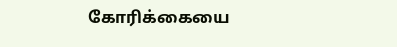கோரிக்கையை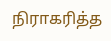நிராகரித்த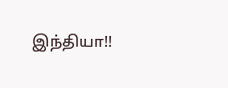இந்தியா!!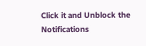Click it and Unblock the Notifications